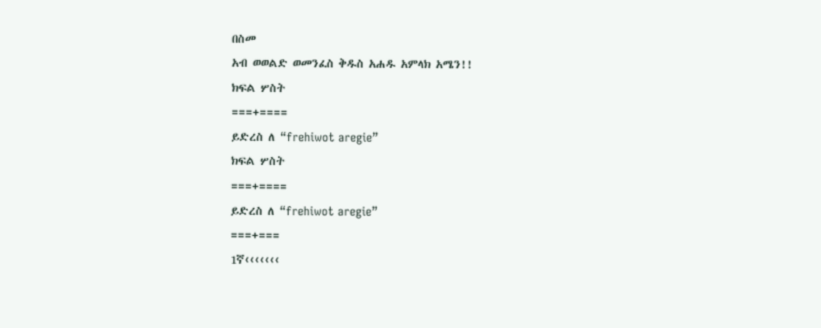በስመ
አብ ወወልድ ወመንፈስ ቅዱስ አሐዱ አምላክ አሜን!!
ክፍል ሦስት
===+====
ይድረስ ለ “frehiwot aregie”
ክፍል ሦስት
===+====
ይድረስ ለ “frehiwot aregie”
===+===
1ኛ‹‹‹‹‹‹‹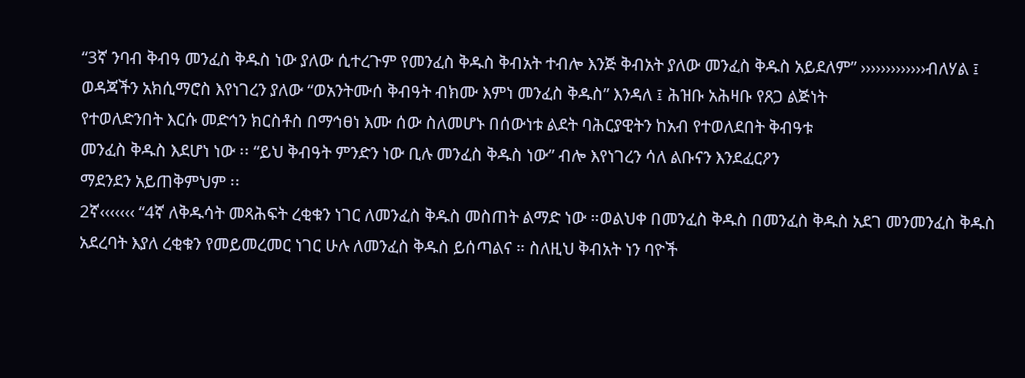“3ኛ ንባብ ቅብዓ መንፈስ ቅዱስ ነው ያለው ሲተረጉም የመንፈስ ቅዱስ ቅብአት ተብሎ እንጅ ቅብአት ያለው መንፈስ ቅዱስ አይደለም” ›››››››››››››ብለሃል ፤
ወዳጃችን አክሲማሮስ እየነገረን ያለው “ወአንትሙሰ ቅብዓት ብክሙ እምነ መንፈስ ቅዱስ” እንዳለ ፤ ሕዝቡ አሕዛቡ የጸጋ ልጅነት
የተወለድንበት እርሱ መድኅን ክርስቶስ በማኅፀነ እሙ ሰው ስለመሆኑ በሰውነቱ ልደት ባሕርያዊትን ከአብ የተወለደበት ቅብዓቱ
መንፈስ ቅዱስ እደሆነ ነው ፡፡ “ይህ ቅብዓት ምንድን ነው ቢሉ መንፈስ ቅዱስ ነው” ብሎ እየነገረን ሳለ ልቡናን እንደፈርዖን
ማደንደን አይጠቅምህም ፡፡
2ኛ‹‹‹‹‹‹‹ “4ኛ ለቅዱሳት መጻሕፍት ረቂቁን ነገር ለመንፈስ ቅዱስ መስጠት ልማድ ነው ።ወልህቀ በመንፈስ ቅዱስ በመንፈስ ቅዱስ አደገ መንመንፈስ ቅዱስ አደረባት እያለ ረቂቁን የመይመረመር ነገር ሁሉ ለመንፈስ ቅዱስ ይሰጣልና ። ስለዚህ ቅብአት ነን ባዮች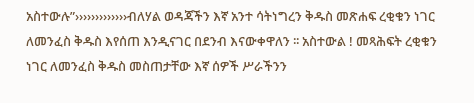አስተውሉ”›››››››››››››ብለሃል ወዳጃችን እኛ አንተ ሳትነግረን ቅዱስ መጽሐፍ ረቂቁን ነገር ለመንፈስ ቅዱስ እየሰጠ እንዲናገር በደንብ እናውቀዋለን ፡፡ አስተውል ! መጻሕፍት ረቂቁን ነገር ለመንፈስ ቅዱስ መስጠታቸው እኛ ሰዎች ሥራችንን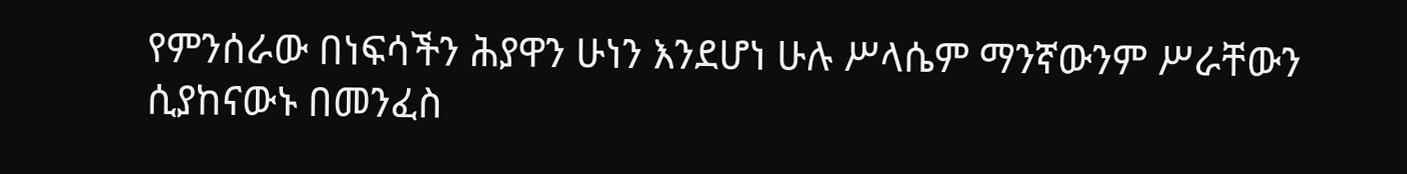የምንሰራው በነፍሳችን ሕያዋን ሁነን እንደሆነ ሁሉ ሥላሴም ማንኛውንም ሥራቸውን ሲያከናውኑ በመንፈስ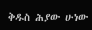ቅዱስ ሕያው ሁነው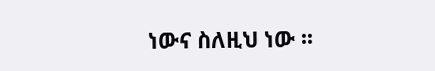ነውና ስለዚህ ነው ፡፡